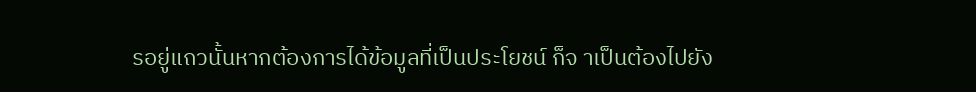รอยู่แถวนั้นหากต้องการได้ข้อมูลที่เป็นประโยชน์ ก็จ าเป็นต้องไปยัง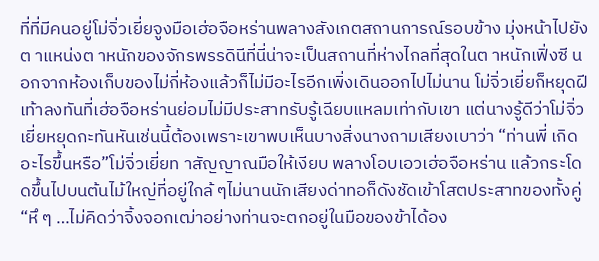ที่ที่มีคนอยู่โม่จิ่วเยี่ยจูงมือเฮ่อจือหร่านพลางสังเกตสถานการณ์รอบข้าง มุ่งหน้าไปยังต าแหน่งต าหนักของจักรพรรดินีที่นี่น่าจะเป็นสถานที่ห่างไกลที่สุดในต าหนักเฟิ่งซี นอกจากห้องเก็บของไม่กี่ห้องแล้วก็ไม่มีอะไรอีกเพิ่งเดินออกไปไม่นาน โม่จิ่วเยี่ยก็หยุดฝีเท้าลงทันที่เฮ่อจือหร่านย่อมไม่มีประสาทรับรู้เฉียบแหลมเท่ากับเขา แต่นางรู้ดีว่าโม่จิ่วเยี่ยหยุดกะทันหันเช่นนี้ต้องเพราะเขาพบเห็นบางสิ่งนางถามเสียงเบาว่า “ท่านพี่ เกิดอะไรขึ้นหรือ”โม่จิ่วเยี่ยท าสัญญาณมือให้เงียบ พลางโอบเอวเฮ่อจือหร่าน แล้วกระโดดขึ้นไปบนต้นไม้ใหญ่ที่อยู่ใกล้ ๆไม่นานนักเสียงด่าทอก็ดังชัดเข้าโสตประสาทของทั้งคู่“หึ ๆ …ไม่คิดว่าจิ้งจอกเฒ่าอย่างท่านจะตกอยู่ในมือของข้าได้อง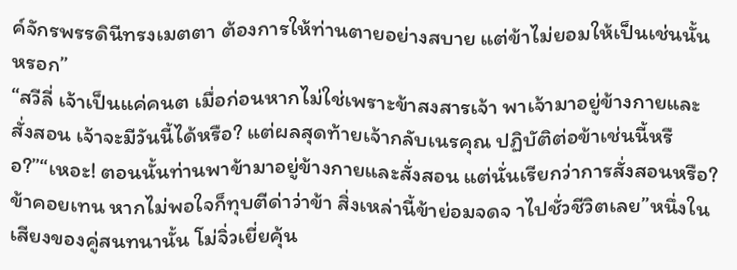ค์จักรพรรดินีทรงเมตตา ต้องการให้ท่านตายอย่างสบาย แต่ข้าไม่ยอมให้เป็นเช่นนั้นหรอก”
“สวีลี่ เจ้าเป็นแค่คนต เมื่อก่อนหากไม่ใช่เพราะข้าสงสารเจ้า พาเจ้ามาอยู่ข้างกายและสั่งสอน เจ้าจะมีวันนี้ได้หรือ? แต่ผลสุดท้ายเจ้ากลับเนรคุณ ปฏิบัติต่อข้าเช่นนี้หรือ?”“เหอะ! ตอนนั้นท่านพาข้ามาอยู่ข้างกายและสั่งสอน แต่นั่นเรียกว่าการสั่งสอนหรือ? ข้าคอยเทน หากไม่พอใจก็ทุบตีด่าว่าข้า สิ่งเหล่านี้ข้าย่อมจดจ าไปชั่วชีวิตเลย”หนึ่งในเสียงของคู่สนทนานั้น โม่จิ่วเยี่ยคุ้น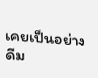เคยเป็นอย่างดีม